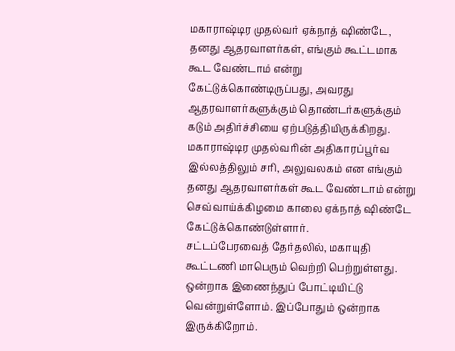மகாராஷ்டிர முதல்வர் ஏக்நாத் ஷிண்டே, தனது ஆதரவாளர்கள், எங்கும் கூட்டமாக கூட வேண்டாம் என்று கேட்டுக்கொண்டிருப்பது, அவரது ஆதரவாளர்களுக்கும் தொண்டர்களுக்கும் கடும் அதிர்ச்சியை ஏற்படுத்தியிருக்கிறது.
மகாராஷ்டிர முதல்வரின் அதிகாரப்பூர்வ இல்லத்திலும் சரி, அலுவலகம் என எங்கும் தனது ஆதரவாளர்கள் கூட வேண்டாம் என்று செவ்வாய்க்கிழமை காலை ஏக்நாத் ஷிண்டே கேட்டுக்கொண்டுள்ளார்.
சட்டப்பேரவைத் தேர்தலில், மகாயுதி கூட்டணி மாபெரும் வெற்றி பெற்றுள்ளது. ஒன்றாக இணைந்துப் போட்டியிட்டு வென்றுள்ளோம். இப்போதும் ஒன்றாக இருக்கிறோம்.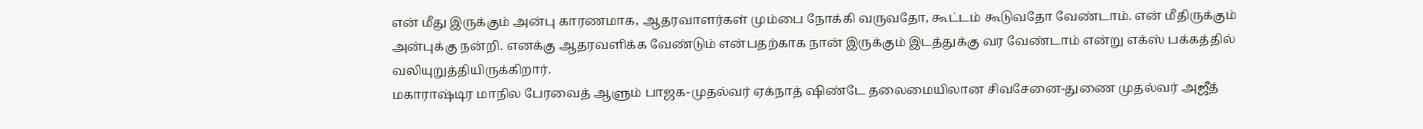என் மீது இருக்கும் அன்பு காரணமாக, ஆதரவாளர்கள் மும்பை நோக்கி வருவதோ, கூட்டம் கூடுவதோ வேண்டாம். என் மீதிருக்கும் அன்புக்கு நன்றி. எனக்கு ஆதரவளிக்க வேண்டும் என்பதற்காக நான் இருக்கும் இடத்துக்கு வர வேண்டாம் என்று எக்ஸ் பக்கத்தில் வலியுறுத்தியிருக்கிறார்.
மகாராஷ்டிர மாநில பேரவைத் ஆளும் பாஜக-முதல்வர் ஏக்நாத் ஷிண்டே தலைமையிலான சிவசேனை-துணை முதல்வர் அஜீத்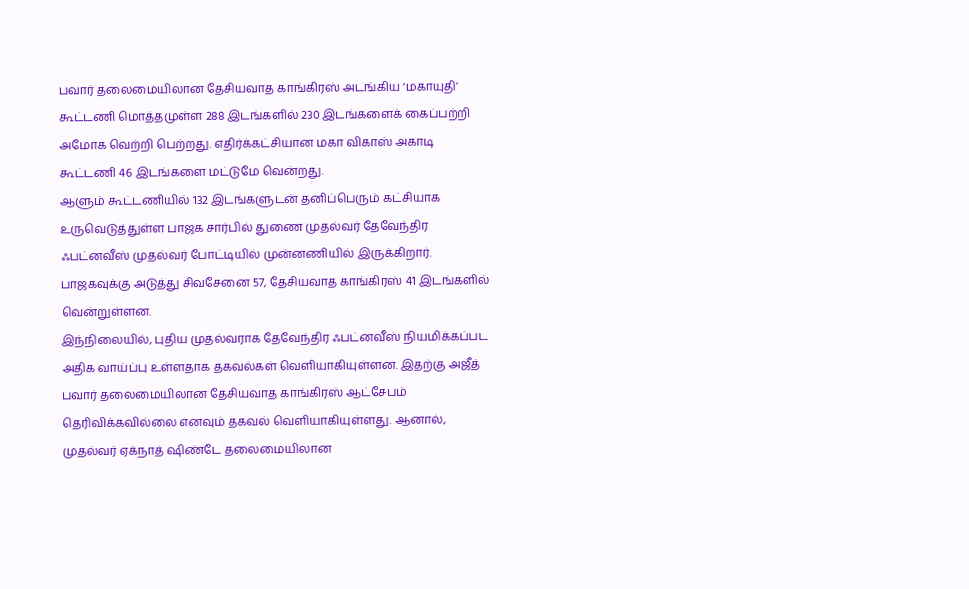பவார் தலைமையிலான தேசியவாத காங்கிரஸ் அடங்கிய ‘மகாயுதி’ கூட்டணி மொத்தமுள்ள 288 இடங்களில் 230 இடங்களைக் கைப்பற்றி அமோக வெற்றி பெற்றது. எதிர்க்கட்சியான மகா விகாஸ் அகாடி கூட்டணி 46 இடங்களை மட்டுமே வென்றது.
ஆளும் கூட்டணியில் 132 இடங்களுடன் தனிப்பெரும் கட்சியாக உருவெடுத்துள்ள பாஜக சார்பில் துணை முதல்வர் தேவேந்திர ஃபட்னவீஸ் முதல்வர் போட்டியில் முன்னணியில் இருக்கிறார். பாஜகவுக்கு அடுத்து சிவசேனை 57, தேசியவாத காங்கிரஸ் 41 இடங்களில் வென்றுள்ளன.
இந்நிலையில், புதிய முதல்வராக தேவேந்திர ஃபட்னவீஸ் நியமிக்கப்பட அதிக வாய்ப்பு உள்ளதாக தகவல்கள் வெளியாகியுள்ளன. இதற்கு அஜீத் பவார் தலைமையிலான தேசியவாத காங்கிரஸ் ஆட்சேபம் தெரிவிக்கவில்லை எனவும் தகவல் வெளியாகியுள்ளது. ஆனால், முதல்வர் ஏக்நாத் ஷிண்டே தலைமையிலான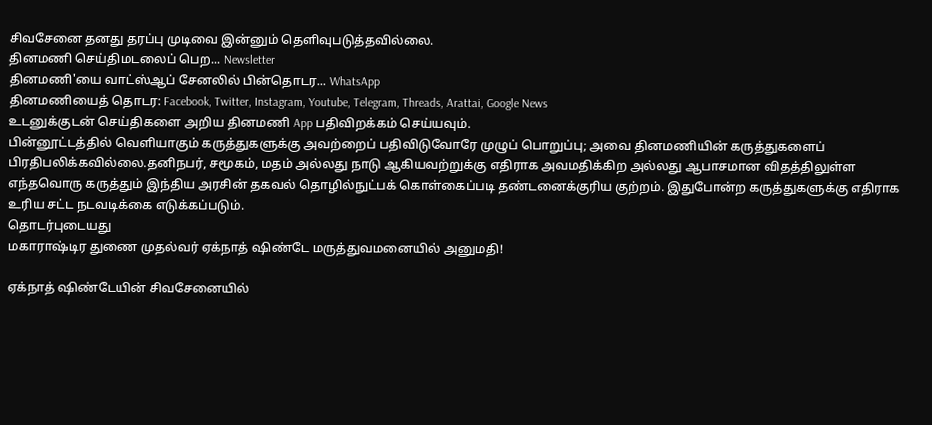சிவசேனை தனது தரப்பு முடிவை இன்னும் தெளிவுபடுத்தவில்லை.
தினமணி செய்திமடலைப் பெற... Newsletter
தினமணி'யை வாட்ஸ்ஆப் சேனலில் பின்தொடர... WhatsApp
தினமணியைத் தொடர: Facebook, Twitter, Instagram, Youtube, Telegram, Threads, Arattai, Google News
உடனுக்குடன் செய்திகளை அறிய தினமணி App பதிவிறக்கம் செய்யவும்.
பின்னூட்டத்தில் வெளியாகும் கருத்துகளுக்கு அவற்றைப் பதிவிடுவோரே முழுப் பொறுப்பு; அவை தினமணியின் கருத்துகளைப் பிரதிபலிக்கவில்லை.தனிநபர், சமூகம், மதம் அல்லது நாடு ஆகியவற்றுக்கு எதிராக அவமதிக்கிற அல்லது ஆபாசமான விதத்திலுள்ள எந்தவொரு கருத்தும் இந்திய அரசின் தகவல் தொழில்நுட்பக் கொள்கைப்படி தண்டனைக்குரிய குற்றம். இதுபோன்ற கருத்துகளுக்கு எதிராக உரிய சட்ட நடவடிக்கை எடுக்கப்படும்.
தொடர்புடையது
மகாராஷ்டிர துணை முதல்வர் ஏக்நாத் ஷிண்டே மருத்துவமனையில் அனுமதி!

ஏக்நாத் ஷிண்டேயின் சிவசேனையில்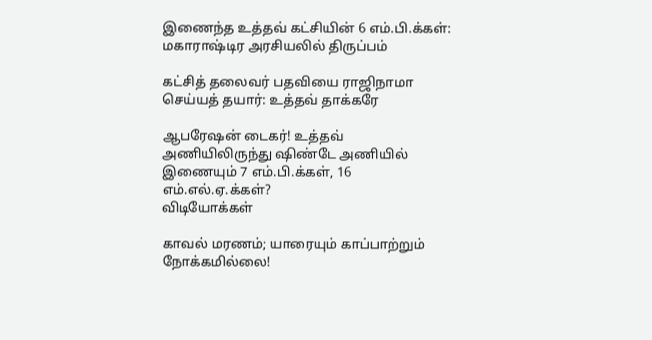இணைந்த உத்தவ் கட்சியின் 6 எம்.பி.க்கள்: மகாராஷ்டிர அரசியலில் திருப்பம்

கட்சித் தலைவர் பதவியை ராஜிநாமா செய்யத் தயார்: உத்தவ் தாக்கரே

ஆபரேஷன் டைகர்! உத்தவ் அணியிலிருந்து ஷிண்டே அணியில் இணையும் 7 எம்.பி.க்கள், 16 எம்.எல்.ஏ.க்கள்?
விடியோக்கள்

காவல் மரணம்; யாரையும் காப்பாற்றும் நோக்கமில்லை!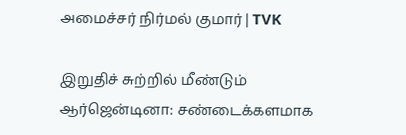அமைச்சர் நிர்மல் குமார் | TVK

இறுதிச் சுற்றில் மீண்டும் ஆர்ஜென்டினா: சண்டைக்களமாக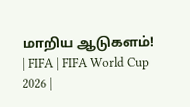மாறிய ஆடுகளம்! | FIFA | FIFA World Cup 2026 |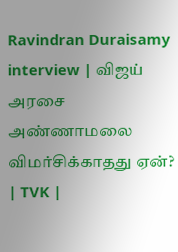Ravindran Duraisamy interview | விஜய் அரசை அண்ணாமலை விமர்சிக்காதது ஏன்? | TVK |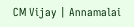CM Vijay | Annamalai